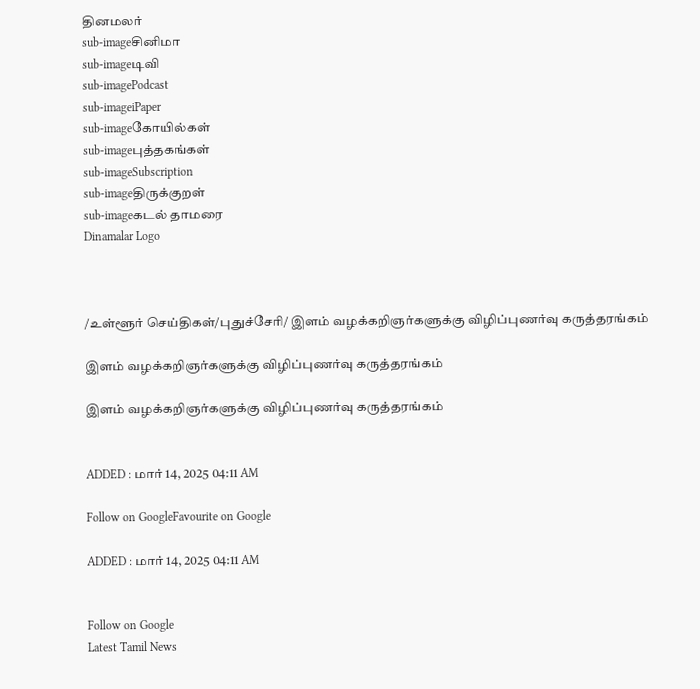தினமலர்
sub-imageசினிமா
sub-imageடிவி
sub-imagePodcast
sub-imageiPaper
sub-imageகோயில்கள்
sub-imageபுத்தகங்கள்
sub-imageSubscription
sub-imageதிருக்குறள்
sub-imageகடல் தாமரை
Dinamalar Logo



/உள்ளூர் செய்திகள்/புதுச்சேரி/ இளம் வழக்கறிஞர்களுக்கு விழிப்புணர்வு கருத்தரங்கம்

இளம் வழக்கறிஞர்களுக்கு விழிப்புணர்வு கருத்தரங்கம்

இளம் வழக்கறிஞர்களுக்கு விழிப்புணர்வு கருத்தரங்கம்


ADDED : மார் 14, 2025 04:11 AM

Follow on GoogleFavourite on Google

ADDED : மார் 14, 2025 04:11 AM


Follow on Google
Latest Tamil News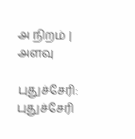அ நிறம் | அளவு

புதுச்சேரி: புதுச்சேரி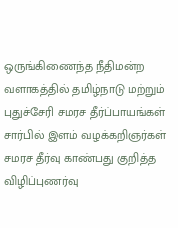ஒருங்கிணைந்த நீதிமன்ற வளாகத்தில் தமிழ்நாடு மற்றும் புதுச்சேரி சமரச தீர்ப்பாயங்கள் சார்பில் இளம் வழக்கறிஞர்கள் சமரச தீர்வு காண்பது குறித்த விழிப்புணர்வு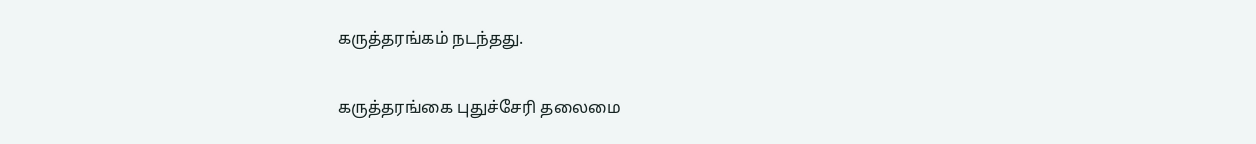கருத்தரங்கம் நடந்தது.

கருத்தரங்கை புதுச்சேரி தலைமை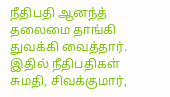நீதிபதி ஆனந்த் தலைமை தாங்கி துவக்கி வைத்தார். இதில் நீதிபதிகள் சுமதி, சிவக்குமார்,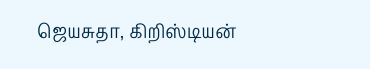ஜெயசுதா, கிறிஸ்டியன்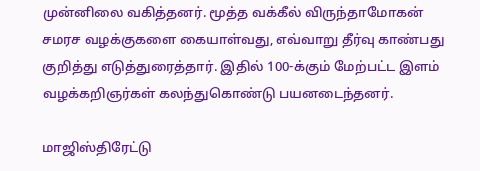முன்னிலை வகித்தனர். மூத்த வக்கீல் விருந்தாமோகன் சமரச வழக்குகளை கையாள்வது, எவ்வாறு தீர்வு காண்பது குறித்து எடுத்துரைத்தார். இதில் 100-க்கும் மேற்பட்ட இளம் வழக்கறிஞர்கள் கலந்துகொண்டு பயனடைந்தனர்.

மாஜிஸ்திரேட்டு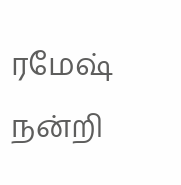ரமேஷ் நன்றி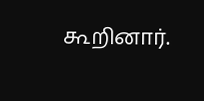கூறினார்.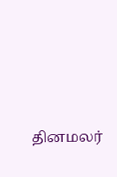தினமலர்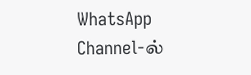WhatsApp Channel-ல்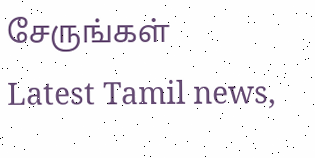சேருங்கள்
Latest Tamil news,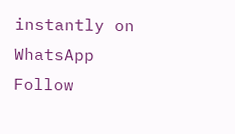instantly on WhatsApp
Follow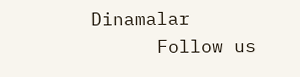Dinamalar
      Follow us